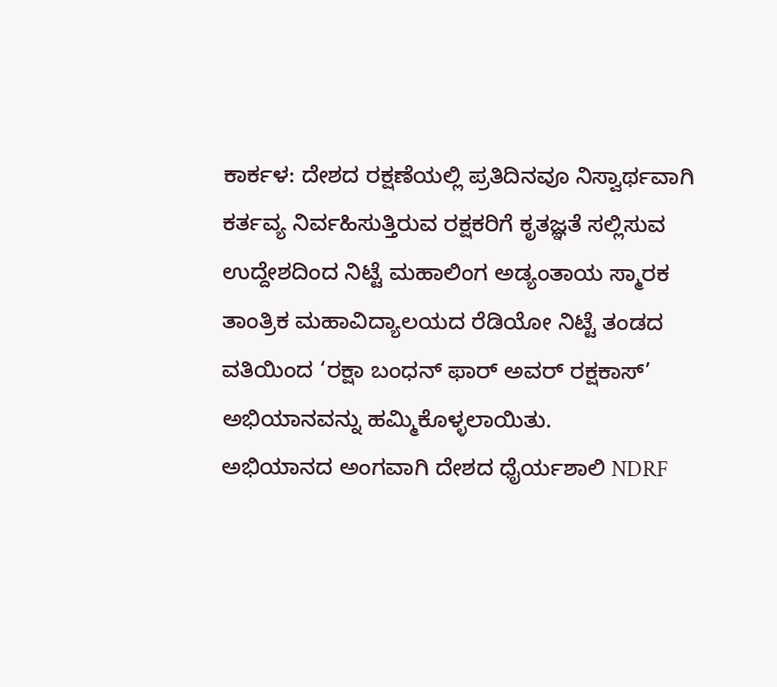ಕಾರ್ಕಳ: ದೇಶದ ರಕ್ಷಣೆಯಲ್ಲಿ ಪ್ರತಿದಿನವೂ ನಿಸ್ವಾರ್ಥವಾಗಿ ಕರ್ತವ್ಯ ನಿರ್ವಹಿಸುತ್ತಿರುವ ರಕ್ಷಕರಿಗೆ ಕೃತಜ್ಞತೆ ಸಲ್ಲಿಸುವ ಉದ್ದೇಶದಿಂದ ನಿಟ್ಟೆ ಮಹಾಲಿಂಗ ಅಡ್ಯಂತಾಯ ಸ್ಮಾರಕ ತಾಂತ್ರಿಕ ಮಹಾವಿದ್ಯಾಲಯದ ರೆಡಿಯೋ ನಿಟ್ಟೆ ತಂಡದ ವತಿಯಿಂದ ‘ರಕ್ಷಾ ಬಂಧನ್ ಫಾರ್ ಅವರ್ ರಕ್ಷಕಾಸ್’ ಅಭಿಯಾನವನ್ನು ಹಮ್ಮಿಕೊಳ್ಳಲಾಯಿತು.
ಅಭಿಯಾನದ ಅಂಗವಾಗಿ ದೇಶದ ಧೈರ್ಯಶಾಲಿ NDRF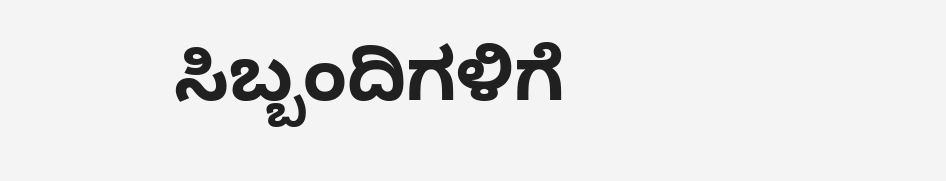ಸಿಬ್ಬಂದಿಗಳಿಗೆ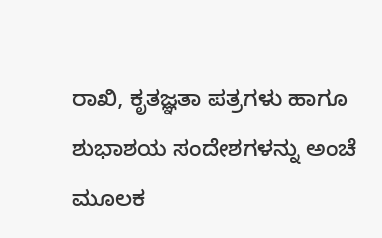ರಾಖಿ, ಕೃತಜ್ಞತಾ ಪತ್ರಗಳು ಹಾಗೂ ಶುಭಾಶಯ ಸಂದೇಶಗಳನ್ನು ಅಂಚೆ ಮೂಲಕ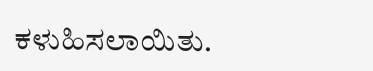ಕಳುಹಿಸಲಾಯಿತು.